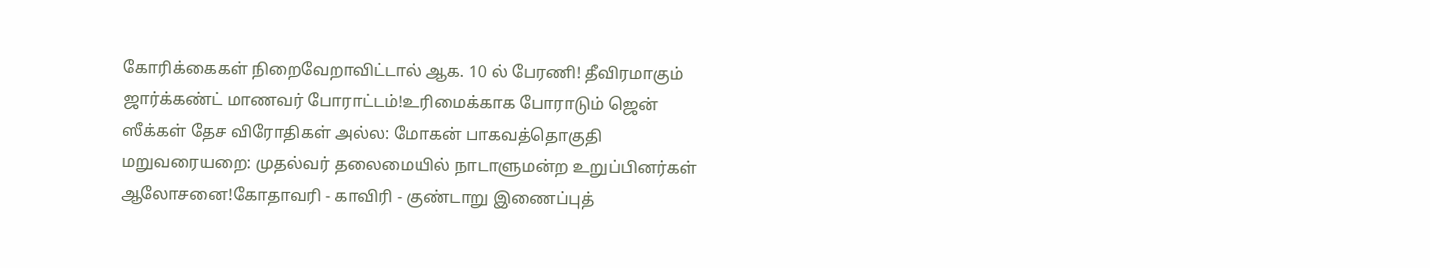கோரிக்கைகள் நிறைவேறாவிட்டால் ஆக. 10 ல் பேரணி! தீவிரமாகும் ஜார்க்கண்ட் மாணவர் போராட்டம்!உரிமைக்காக போராடும் ஜென் ஸீக்கள் தேச விரோதிகள் அல்ல: மோகன் பாகவத்தொகுதி மறுவரையறை: முதல்வர் தலைமையில் நாடாளுமன்ற உறுப்பினர்கள் ஆலோசனை!கோதாவரி - காவிரி - குண்டாறு இணைப்புத்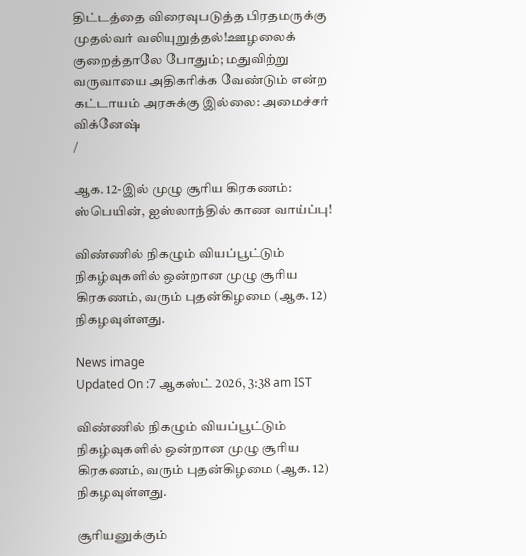திட்டத்தை விரைவுபடுத்த பிரதமருக்கு முதல்வர் வலியுறுத்தல்!ஊழலைக் குறைத்தாலே போதும்; மதுவிற்று வருவாயை அதிகரிக்க வேண்டும் என்ற கட்டாயம் அரசுக்கு இல்லை: அமைச்சர் விக்னேஷ்
/

ஆக. 12-இல் முழு சூரிய கிரகணம்: ஸ்பெயின், ஐஸ்லாந்தில் காண வாய்ப்பு!

விண்ணில் நிகழும் வியப்பூட்டும் நிகழ்வுகளில் ஒன்றான முழு சூரிய கிரகணம், வரும் புதன்கிழமை (ஆக. 12) நிகழவுள்ளது.

News image
Updated On :7 ஆகஸ்ட் 2026, 3:38 am IST

விண்ணில் நிகழும் வியப்பூட்டும் நிகழ்வுகளில் ஒன்றான முழு சூரிய கிரகணம், வரும் புதன்கிழமை (ஆக. 12) நிகழவுள்ளது.

சூரியனுக்கும்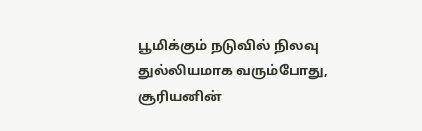பூமிக்கும் நடுவில் நிலவு துல்லியமாக வரும்போது, சூரியனின்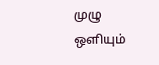முழு ஒளியும்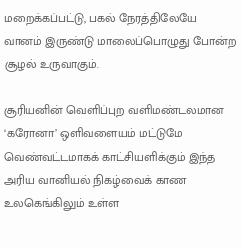மறைக்கப்பட்டு, பகல் நேரத்திலேயே வானம் இருண்டு மாலைப்பொழுது போன்ற சூழல் உருவாகும்.

சூரியனின் வெளிப்புற வளிமண்டலமான ‘கரோனா’ ஒளிவளையம் மட்டுமே வெண்வட்டமாகக் காட்சியளிக்கும் இந்த அரிய வானியல் நிகழ்வைக் காண உலகெங்கிலும் உள்ள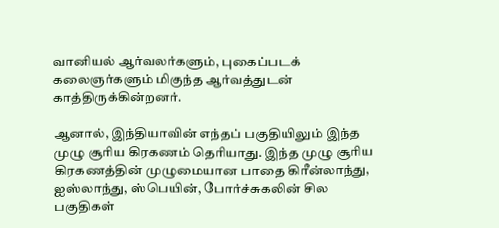வானியல் ஆர்வலர்களும், புகைப்படக் கலைஞர்களும் மிகுந்த ஆர்வத்துடன் காத்திருக்கின்றனர்.

ஆனால், இந்தியாவின் எந்தப் பகுதியிலும் இந்த முழு சூரிய கிரகணம் தெரியாது. இந்த முழு சூரிய கிரகணத்தின் முழுமையான பாதை கிரீன்லாந்து, ஐஸ்லாந்து, ஸ்பெயின், போர்ச்சுகலின் சில பகுதிகள்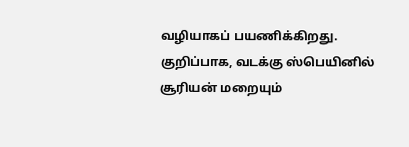வழியாகப் பயணிக்கிறது. குறிப்பாக, வடக்கு ஸ்பெயினில் சூரியன் மறையும்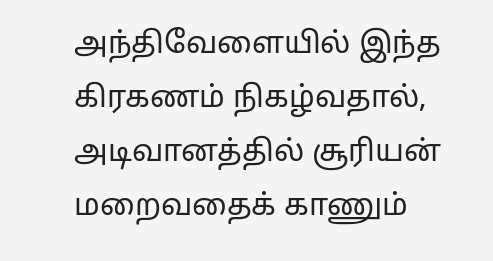அந்திவேளையில் இந்த கிரகணம் நிகழ்வதால், அடிவானத்தில் சூரியன் மறைவதைக் காணும்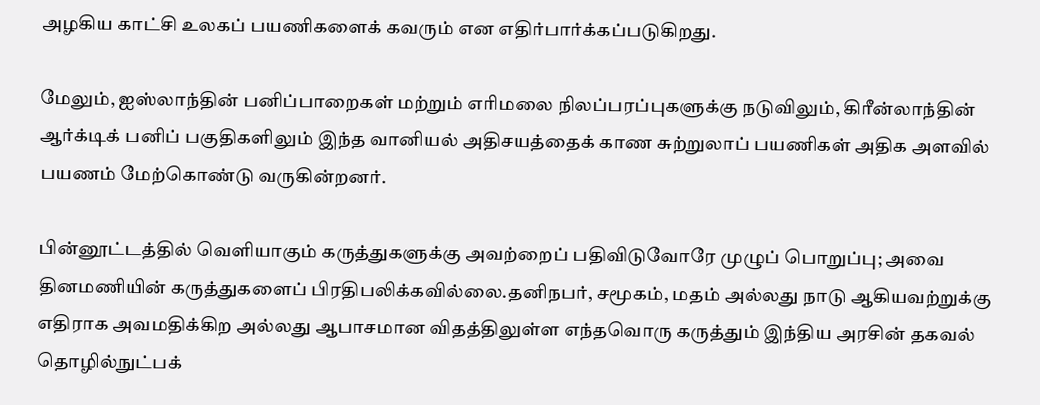அழகிய காட்சி உலகப் பயணிகளைக் கவரும் என எதிர்பார்க்கப்படுகிறது.

மேலும், ஐஸ்லாந்தின் பனிப்பாறைகள் மற்றும் எரிமலை நிலப்பரப்புகளுக்கு நடுவிலும், கிரீன்லாந்தின் ஆர்க்டிக் பனிப் பகுதிகளிலும் இந்த வானியல் அதிசயத்தைக் காண சுற்றுலாப் பயணிகள் அதிக அளவில் பயணம் மேற்கொண்டு வருகின்றனர்.

பின்னூட்டத்தில் வெளியாகும் கருத்துகளுக்கு அவற்றைப் பதிவிடுவோரே முழுப் பொறுப்பு; அவை தினமணியின் கருத்துகளைப் பிரதிபலிக்கவில்லை.தனிநபர், சமூகம், மதம் அல்லது நாடு ஆகியவற்றுக்கு எதிராக அவமதிக்கிற அல்லது ஆபாசமான விதத்திலுள்ள எந்தவொரு கருத்தும் இந்திய அரசின் தகவல் தொழில்நுட்பக்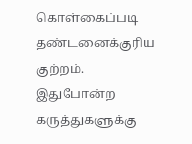கொள்கைப்படி தண்டனைக்குரிய குற்றம். இதுபோன்ற கருத்துகளுக்கு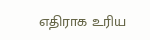எதிராக உரிய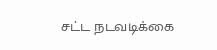சட்ட நடவடிக்கை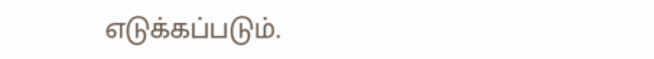எடுக்கப்படும்.